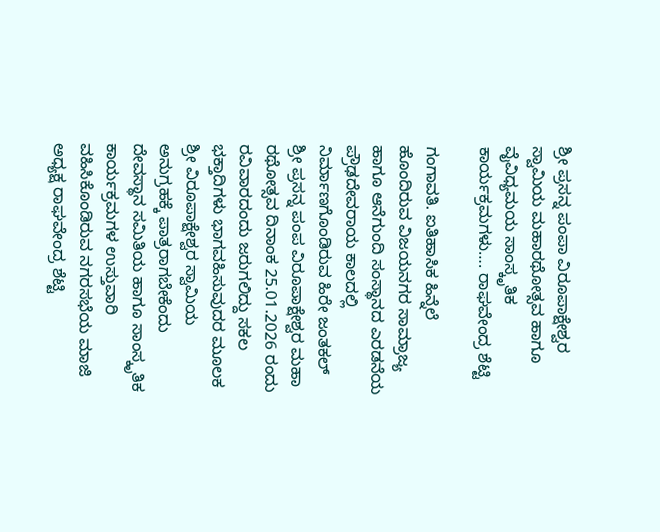ಶ್ರೀ ಪ್ರಸನ್ನ ಪಂಪಾ ವಿರೂಪಾಕ್ಷೇಶ್ವರ ಸ್ವಾಮಿಯ ಮಹಾರಥೋತ್ಸವ ಹಾಗೂ ವೈವಿಧ್ಯಮಯ ಸಾಂಸ್ಕೃತಿಕ ಕಾರ್ಯಕ್ರಮಗಳು…. ರಾಘವೇಂದ್ರ ಶೆಟ್ಟಿ

ಗಂಗಾವತಿ. ಐತಿಹಾಸಿಕ ಹಿನ್ನೆಲೆ ಹೊಂದಿರುವ ವಿಜಯನಗರ ಸಾಮ್ರಾಜ್ಯ ಹಾಗೂ ಆನೆಗುಂದಿ ಸಂಸ್ಥಾನದ ಎರಡನೆಯ ಪ್ರೌಢದೇವರಾಯ ಕಾಲದಲ್ಲಿ ನಿರ್ಮಾಣಗೊಂಡಿರುವ ಹಿರೇ ಜಂತಕಲ್ ಶ್ರೀ ಪ್ರಸನ್ನ ಪಂಪ ವಿರೂಪಾಕ್ಷೇಶ್ವರ ಮಹಾ ರಥೋತ್ಸವ ದಿನಾಂಕ 25.01.2026 ರಂದು ರವಿವಾರದಂದು ಜರುಗಲಿದ್ದು ಸಕಲ ಭಕ್ತಾದಿಗಳು ಭಾಗವಹಿಸುವುದರ ಮೂಲಕ ಶ್ರೀ ವಿರೂಪಾಕ್ಷೇಶ್ವರ ಸ್ವಾಮಿಯ ಅನುಗ್ರಹಕ್ಕೆ ಪಾತ್ರರಾಗಬೇಕೆಂದು ದೇವಸ್ಥಾನ ಸಮಿತಿಯ ಹಾಗೂ ಸಾಂಸ್ಕೃತಿಕ ಕಾರ್ಯಕ್ರಮಗಳ ಉಸ್ತುವಾರಿ ವಹಿಸಿಕೊಂಡಿರುವ ನಗರಸಭೆಯ ಮಾಜಿ ಅಧ್ಯಕ್ಷ ರಾಘವೇಂದ್ರ ಶೆಟ್ಟಿ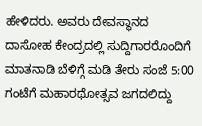ಹೇಳಿದರು. ಅವರು ದೇವಸ್ಥಾನದ ದಾಸೋಹ ಕೇಂದ್ರದಲ್ಲಿ ಸುದ್ದಿಗಾರರೊಂದಿಗೆ ಮಾತನಾಡಿ ಬೆಳಿಗ್ಗೆ ಮಡಿ ತೇರು ಸಂಜೆ 5:00 ಗಂಟೆಗೆ ಮಹಾರಥೋತ್ಸವ ಜಗದಲಿದ್ದು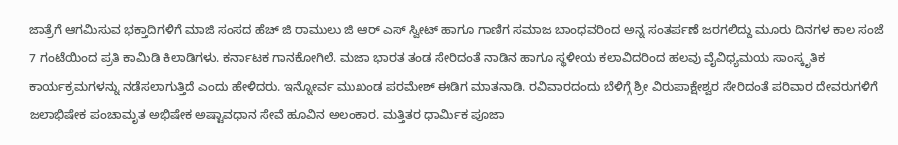ಜಾತ್ರೆಗೆ ಆಗಮಿಸುವ ಭಕ್ತಾದಿಗಳಿಗೆ ಮಾಜಿ ಸಂಸದ ಹೆಚ್ ಜಿ ರಾಮುಲು ಜಿ ಆರ್ ಎಸ್ ಸ್ವೀಟ್ ಹಾಗೂ ಗಾಣಿಗ ಸಮಾಜ ಬಾಂಧವರಿಂದ ಅನ್ನ ಸಂತರ್ಪಣೆ ಜರಗಲಿದ್ದು ಮೂರು ದಿನಗಳ ಕಾಲ ಸಂಜೆ 7 ಗಂಟೆಯಿಂದ ಪ್ರತಿ ಕಾಮಿಡಿ ಕಿಲಾಡಿಗಳು. ಕರ್ನಾಟಕ ಗಾನಕೋಗಿಲೆ. ಮಜಾ ಭಾರತ ತಂಡ ಸೇರಿದಂತೆ ನಾಡಿನ ಹಾಗೂ ಸ್ಥಳೀಯ ಕಲಾವಿದರಿಂದ ಹಲವು ವೈವಿಧ್ಯಮಯ ಸಾಂಸ್ಕೃತಿಕ ಕಾರ್ಯಕ್ರಮಗಳನ್ನು ನಡೆಸಲಾಗುತ್ತಿದೆ ಎಂದು ಹೇಳಿದರು. ಇನ್ನೋರ್ವ ಮುಖಂಡ ಪರಮೇಶ್ ಈಡಿಗ ಮಾತನಾಡಿ. ರವಿವಾರದಂದು ಬೆಳಿಗ್ಗೆ ಶ್ರೀ ವಿರುಪಾಕ್ಷೇಶ್ವರ ಸೇರಿದಂತೆ ಪರಿವಾರ ದೇವರುಗಳಿಗೆ ಜಲಾಭಿಷೇಕ ಪಂಚಾಮೃತ ಅಭಿಷೇಕ ಅಷ್ಟಾವಧಾನ ಸೇವೆ ಹೂವಿನ ಅಲಂಕಾರ. ಮತ್ತಿತರ ಧಾರ್ಮಿಕ ಪೂಜಾ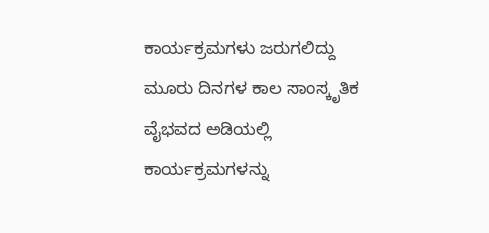ಕಾರ್ಯಕ್ರಮಗಳು ಜರುಗಲಿದ್ದು ಮೂರು ದಿನಗಳ ಕಾಲ ಸಾಂಸ್ಕೃತಿಕ ವೈಭವದ ಅಡಿಯಲ್ಲಿ ಕಾರ್ಯಕ್ರಮಗಳನ್ನು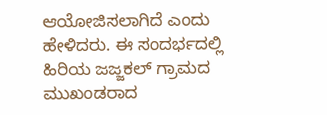ಆಯೋಜಿಸಲಾಗಿದೆ ಎಂದು ಹೇಳಿದರು. ಈ ಸಂದರ್ಭದಲ್ಲಿ ಹಿರಿಯ ಜಜ್ಜಕಲ್ ಗ್ರಾಮದ ಮುಖಂಡರಾದ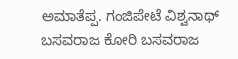ಅಮಾತೆಪ್ಪ. ಗಂಜಿಪೇಟೆ ವಿಶ್ವನಾಥ್ ಬಸವರಾಜ ಕೋರಿ ಬಸವರಾಜ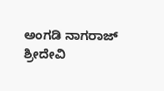ಅಂಗಡಿ ನಾಗರಾಜ್ ಶ್ರೀದೇವಿ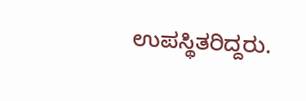ಉಪಸ್ಥಿತರಿದ್ದರು.